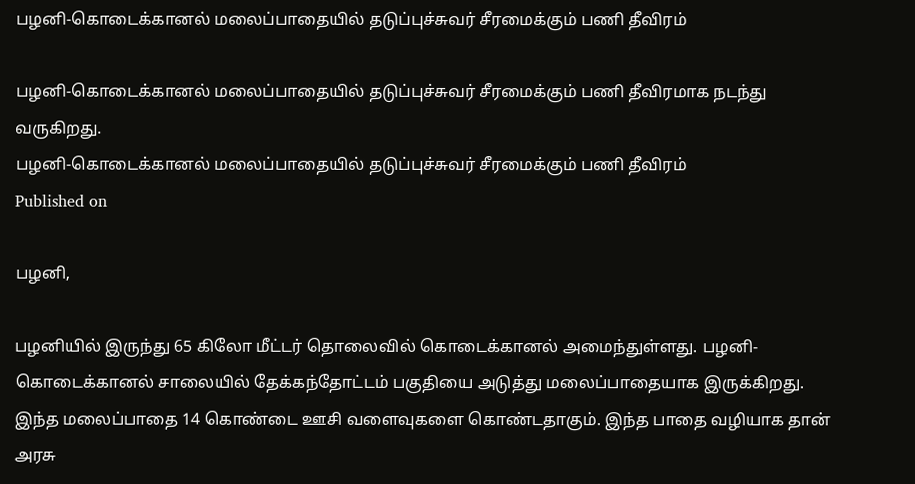பழனி-கொடைக்கானல் மலைப்பாதையில் தடுப்புச்சுவர் சீரமைக்கும் பணி தீவிரம்

பழனி-கொடைக்கானல் மலைப்பாதையில் தடுப்புச்சுவர் சீரமைக்கும் பணி தீவிரமாக நடந்து வருகிறது.
பழனி-கொடைக்கானல் மலைப்பாதையில் தடுப்புச்சுவர் சீரமைக்கும் பணி தீவிரம்
Published on

பழனி,

பழனியில் இருந்து 65 கிலோ மீட்டர் தொலைவில் கொடைக்கானல் அமைந்துள்ளது. பழனி-கொடைக்கானல் சாலையில் தேக்கந்தோட்டம் பகுதியை அடுத்து மலைப்பாதையாக இருக்கிறது. இந்த மலைப்பாதை 14 கொண்டை ஊசி வளைவுகளை கொண்டதாகும். இந்த பாதை வழியாக தான் அரசு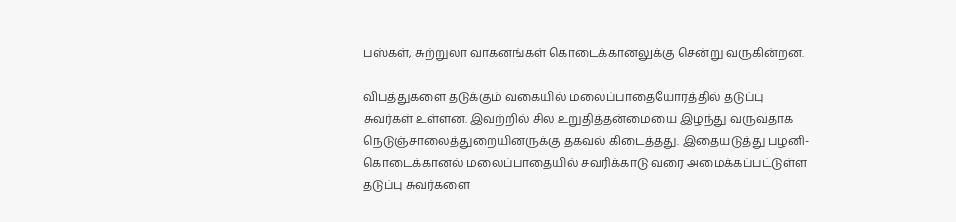பஸ்கள், சுற்றுலா வாகனங்கள் கொடைக்கானலுக்கு சென்று வருகின்றன.

விபத்துகளை தடுக்கும் வகையில் மலைப்பாதையோரத்தில் தடுப்பு சுவர்கள் உள்ளன. இவற்றில் சில உறுதித்தன்மையை இழந்து வருவதாக நெடுஞ்சாலைத்துறையினருக்கு தகவல் கிடைத்தது. இதையடுத்து பழனி- கொடைக்கானல் மலைப்பாதையில் சவரிக்காடு வரை அமைக்கப்பட்டுள்ள தடுப்பு சுவர்களை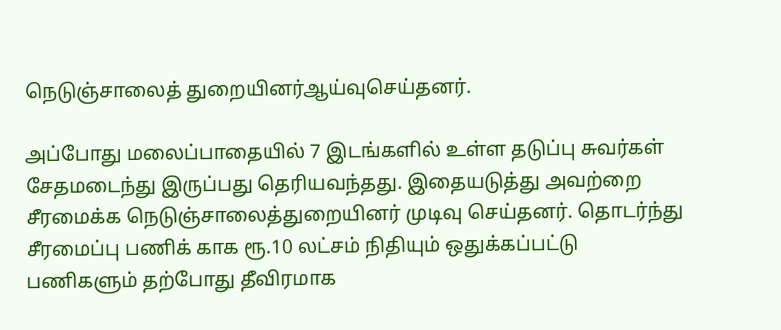நெடுஞ்சாலைத் துறையினர்ஆய்வுசெய்தனர்.

அப்போது மலைப்பாதையில் 7 இடங்களில் உள்ள தடுப்பு சுவர்கள் சேதமடைந்து இருப்பது தெரியவந்தது. இதையடுத்து அவற்றை சீரமைக்க நெடுஞ்சாலைத்துறையினர் முடிவு செய்தனர். தொடர்ந்து சீரமைப்பு பணிக் காக ரூ.10 லட்சம் நிதியும் ஒதுக்கப்பட்டு பணிகளும் தற்போது தீவிரமாக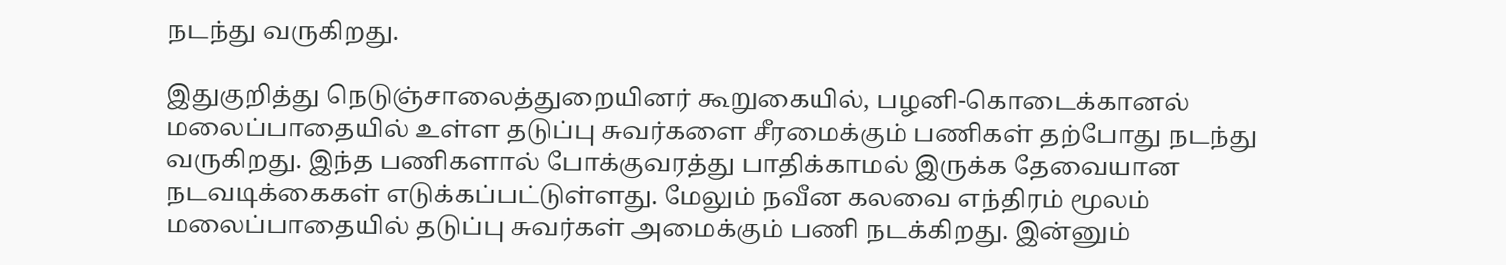நடந்து வருகிறது.

இதுகுறித்து நெடுஞ்சாலைத்துறையினர் கூறுகையில், பழனி-கொடைக்கானல் மலைப்பாதையில் உள்ள தடுப்பு சுவர்களை சீரமைக்கும் பணிகள் தற்போது நடந்து வருகிறது. இந்த பணிகளால் போக்குவரத்து பாதிக்காமல் இருக்க தேவையான நடவடிக்கைகள் எடுக்கப்பட்டுள்ளது. மேலும் நவீன கலவை எந்திரம் மூலம் மலைப்பாதையில் தடுப்பு சுவர்கள் அமைக்கும் பணி நடக்கிறது. இன்னும்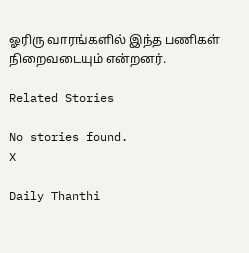ஓரிரு வாரங்களில் இந்த பணிகள் நிறைவடையும் என்றனர்.

Related Stories

No stories found.
X

Daily Thanthi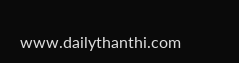www.dailythanthi.com